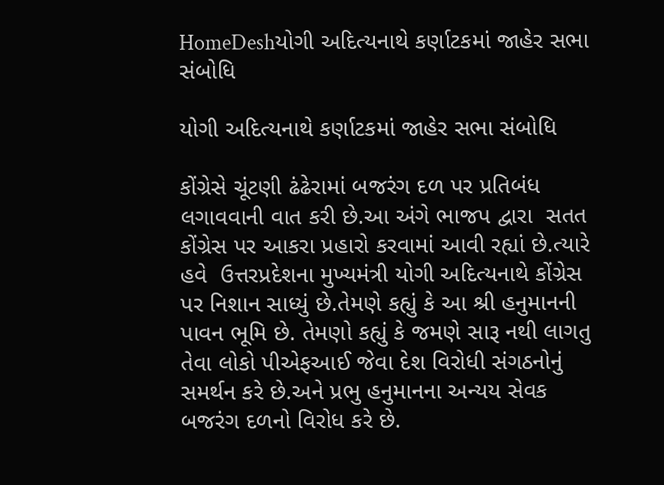HomeDeshયોગી અદિત્યનાથે કર્ણાટકમાં જાહેર સભા સંબોધિ

યોગી અદિત્યનાથે કર્ણાટકમાં જાહેર સભા સંબોધિ

કોંગ્રેસે ચૂંટણી ઢંઢેરામાં બજરંગ દળ પર પ્રતિબંધ લગાવવાની વાત કરી છે.આ અંગે ભાજપ દ્વારા  સતત કોંગ્રેસ પર આકરા પ્રહારો કરવામાં આવી રહ્યાં છે.ત્યારે હવે  ઉત્તરપ્રદેશના મુખ્યમંત્રી યોગી અદિત્યનાથે કોંગ્રેસ પર નિશાન સાધ્યું છે.તેમણે કહ્યું કે આ શ્રી હનુમાનની પાવન ભૂમિ છે. તેમણો કહ્યું કે જમણે સારૂ નથી લાગતુ તેવા લોકો પીએફઆઈ જેવા દેશ વિરોધી સંગઠનોનું સમર્થન કરે છે.અને પ્રભુ હનુમાનના અન્યય સેવક બજરંગ દળનો વિરોધ કરે છે.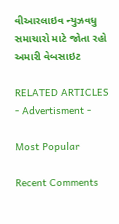વીઆરલાઇવ ન્યુઝવધુ સમાચારો માટે જોતા રહો અમારી વેબસાઇટ

RELATED ARTICLES
- Advertisment -

Most Popular

Recent Comments